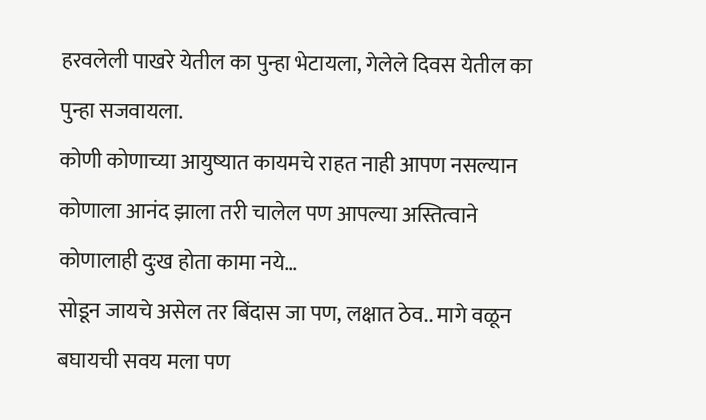हरवलेली पाखरे येतील का पुन्हा भेटायला, गेलेले दिवस येतील का पुन्हा सजवायला.
कोणी कोणाच्या आयुष्यात कायमचे राहत नाही आपण नसल्यान कोणाला आनंद झाला तरी चालेल पण आपल्या अस्तित्वाने कोणालाही दुःख होता कामा नये…
सोडून जायचे असेल तर बिंदास जा पण, लक्षात ठेव.. मागे वळून बघायची सवय मला पण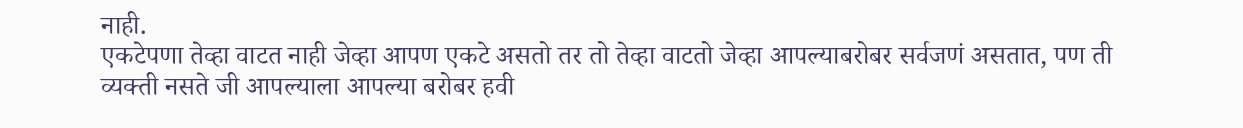नाही.
एकटेपणा तेव्हा वाटत नाही जेव्हा आपण एकटे असतो तर तो तेव्हा वाटतो जेव्हा आपल्याबरोबर सर्वजणं असतात, पण ती व्यक्ती नसते जी आपल्याला आपल्या बरोबर हवी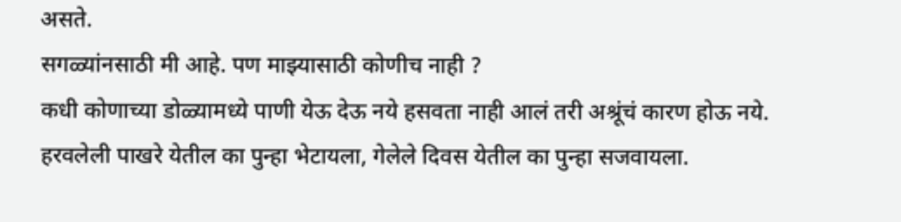असते.
सगळ्यांनसाठी मी आहे. पण माझ्यासाठी कोणीच नाही ?
कधी कोणाच्या डोळ्यामध्ये पाणी येऊ देऊ नये हसवता नाही आलं तरी अश्रूंचं कारण होऊ नये.
हरवलेली पाखरे येतील का पुन्हा भेटायला, गेलेले दिवस येतील का पुन्हा सजवायला.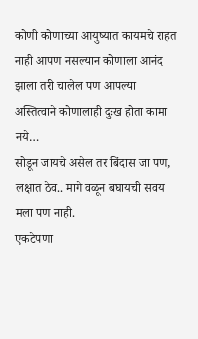कोणी कोणाच्या आयुष्यात कायमचे राहत नाही आपण नसल्यान कोणाला आनंद झाला तरी चालेल पण आपल्या अस्तित्वाने कोणालाही दुःख होता कामा नये…
सोडून जायचे असेल तर बिंदास जा पण, लक्षात ठेव.. मागे वळून बघायची सवय मला पण नाही.
एकटेपणा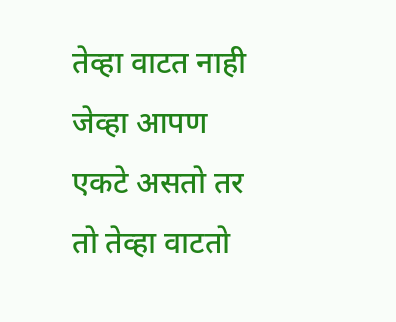तेव्हा वाटत नाही जेव्हा आपण एकटे असतो तर तो तेव्हा वाटतो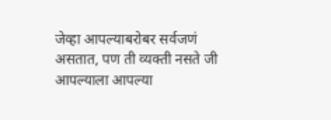जेव्हा आपल्याबरोबर सर्वजणं असतात, पण ती व्यक्ती नसते जी आपल्याला आपल्या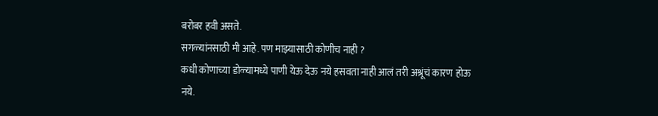बरोबर हवी असते.
सगळ्यांनसाठी मी आहे. पण माझ्यासाठी कोणीच नाही ?
कधी कोणाच्या डोळ्यामध्ये पाणी येऊ देऊ नये हसवता नाही आलं तरी अश्रूंचं कारण होऊ नये.